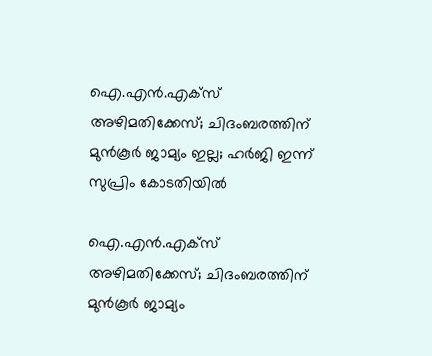ഐ.എൻ.എക്‌സ് അഴിമതിക്കേസ്; ചിദംബരത്തിന് മുൻ‌കൂർ ജാമ്യം ഇല്ല; ഹർജി ഇന്ന് സുപ്രിം കോടതിയില്‍

ഐ.എൻ.എക്‌സ് അഴിമതിക്കേസ്; ചിദംബരത്തിന് മുൻ‌കൂർ ജാമ്യം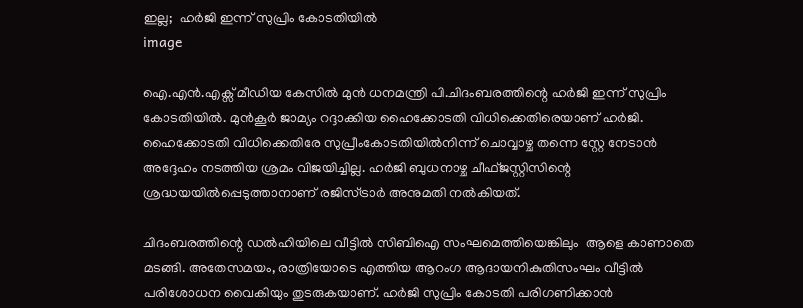ഇല്ല;  ഹർജി ഇന്ന് സുപ്രിം കോടതിയില്‍
image

ഐ.എന്‍.എക്സ് മീഡിയ കേസില്‍ മുന്‍ ധനമന്ത്രി പി.ചിദംബരത്തിന്റെ ഹർജി ഇന്ന് സുപ്രിം കോടതിയില്‍. മുന്‍കൂര്‍ ജാമ്യം റദ്ദാക്കിയ ഹൈക്കോടതി വിധിക്കെതിരെയാണ് ഹർജി.  ഹൈക്കോടതി വിധിക്കെതിരേ സുപ്രീംകോടതിയിൽനിന്ന് ചൊവ്വാഴ്ച തന്നെ സ്റ്റേ നേടാൻ അദ്ദേഹം നടത്തിയ ശ്രമം വിജയിച്ചില്ല. ഹർജി ബുധനാഴ്ച ചീഫ്ജസ്റ്റിസിന്റെ ശ്രദ്ധയയിൽപ്പെടുത്താനാണ് രജിസ്ട്രാർ അനുമതി നൽകിയത്.

ചിദംബരത്തിന്റെ ഡല്‍ഹിയിലെ വീട്ടില്‍ സിബിഐ സംഘമെത്തിയെങ്കിലും  ആളെ കാണാതെ മടങ്ങി. അതേസമയം, രാത്രിയോടെ എത്തിയ ആറംഗ ആദായനികുതിസംഘം വീട്ടിൽ പരിശോധന വൈകിയും തുടരുകയാണ്. ഹർജി സുപ്രിം കോടതി പരിഗണിക്കാന്‍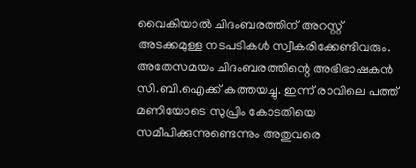വൈകിയാല്‍ ചിദംബരത്തിന് അറസ്റ്റ് അടക്കമുള്ള നടപടികള്‍ സ്വീകരിക്കേണ്ടിവരും. അതേസമയം ചിദംബരത്തിന്റെ അഭിഭാഷകന്‍ സി.ബി.ഐക്ക് കത്തയച്ചു. ഇന്ന് രാവിലെ പത്ത് മണിയോടെ സുപ്രിം കോടതിയെ സമീപിക്കുന്നുണ്ടെന്നും അതുവരെ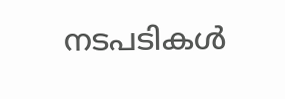നടപടികള്‍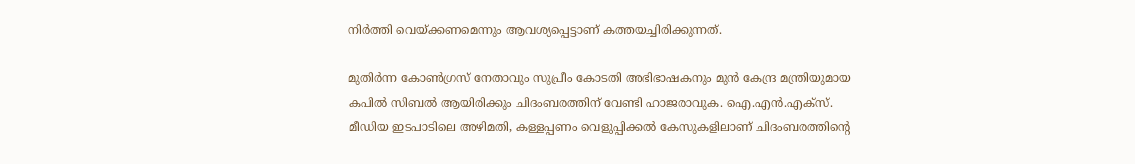നിര്‍ത്തി വെയ്ക്കണമെന്നും ആവശ്യപ്പെട്ടാണ് കത്തയച്ചിരിക്കുന്നത്.

മുതിര്‍ന്ന കോണ്‍ഗ്രസ് നേതാവും സുപ്രീം കോടതി അഭിഭാഷകനും മുന്‍ കേന്ദ്ര മന്ത്രിയുമായ കപില്‍ സിബല്‍ ആയിരിക്കും ചിദംബരത്തിന് വേണ്ടി ഹാജരാവുക. ഐ.എൻ.എക്സ്. മീഡിയ ഇടപാടിലെ അഴിമതി, കള്ളപ്പണം വെളുപ്പിക്കൽ കേസുകളിലാണ് ചിദംബരത്തിന്റെ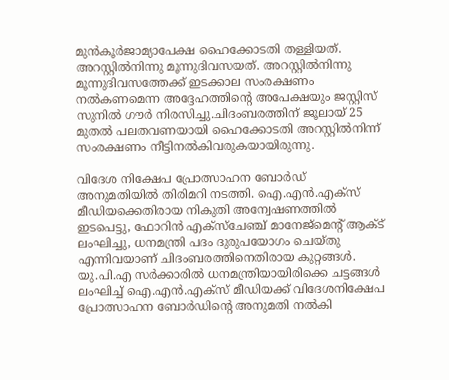മുൻകൂർജാമ്യാപേക്ഷ ഹൈക്കോടതി തള്ളിയത്. അറസ്റ്റിൽനിന്നു മൂന്നുദിവസയത്. അറസ്റ്റിൽനിന്നു മൂന്നുദിവസത്തേക്ക് ഇടക്കാല സംരക്ഷണം നൽകണമെന്ന അദ്ദേഹത്തിന്റെ അപേക്ഷയും ജസ്റ്റിസ് സുനിൽ ഗൗർ നിരസിച്ചു.ചിദംബരത്തിന് ജൂലായ് 25 മുതൽ പലതവണയായി ഹൈക്കോടതി അറസ്റ്റിൽനിന്ന്‌ സംരക്ഷണം നീട്ടിനൽകിവരുകയായിരുന്നു.

വിദേശ നിക്ഷേപ പ്രോത്സാഹന ബോര്‍ഡ് അനുമതിയില്‍ തിരിമറി നടത്തി. ഐ.എന്‍.എക്സ് മീഡിയക്കെതിരായ നികുതി അന്വേഷണത്തില്‍ ഇടപെട്ടു, ഫോറിന്‍ എക്സ്ചേഞ്ച് മാനേജ്മെന്റ് ആക്ട് ലംഘിച്ചു, ധനമന്ത്രി പദം ദുരുപയോഗം ചെയ്തു എന്നിവയാണ് ചിദംബരത്തിനെതിരായ കുറ്റങ്ങള്‍. യു.പി.എ സര്‍ക്കാരില്‍ ധനമന്ത്രിയായിരിക്കെ ചട്ടങ്ങള്‍ ലംഘിച്ച് ഐ.എന്‍.എക്സ് മീഡിയക്ക് വിദേശനിക്ഷേപ പ്രോത്സാഹന ബോര്‍ഡിന്റെ അനുമതി നല്‍കി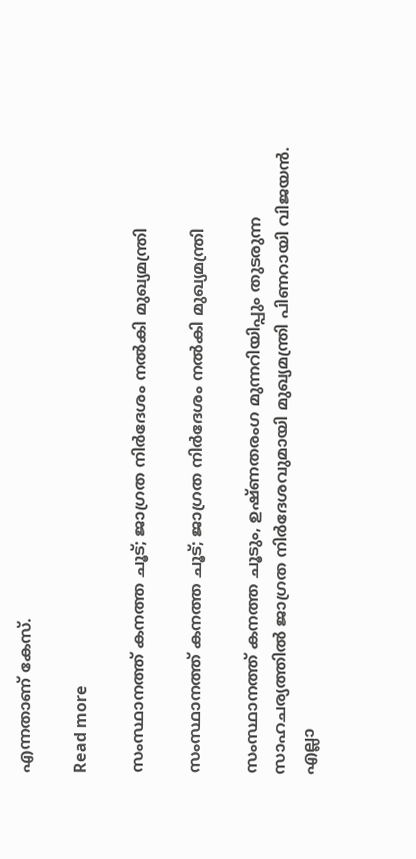എന്നതാണ് കേസ്.

Read more

സംസ്ഥാനത്ത് കനത്ത ചൂട്; ജാഗ്രത നിർദേശം നൽകി മുഖ്യമന്ത്രി

സംസ്ഥാനത്ത് കനത്ത ചൂട്; ജാഗ്രത നിർദേശം നൽകി മുഖ്യമന്ത്രി

സംസ്ഥാനത്ത് കനത്ത ചൂടും, ഉഷ്ണതരംഗ മുന്നറിയിപ്പും തുടരുന്ന സാഹചര്യത്തിൽ ജാഗ്രത നിർദേശവുമായി മുഖ്യമന്ത്രി പിണറായി വിജയൻ. എല്ലാ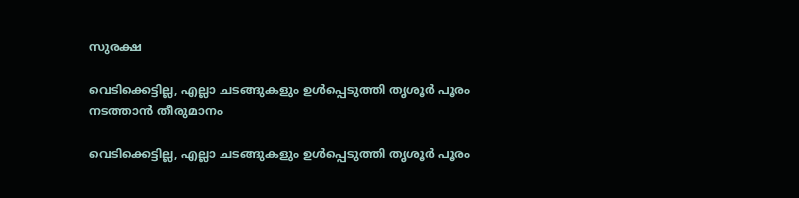സുരക്ഷ

വെടിക്കെട്ടില്ല, എല്ലാ ചടങ്ങുകളും ഉള്‍പ്പെടുത്തി തൃശൂര്‍ പൂരം നടത്താന്‍ തീരുമാനം

വെടിക്കെട്ടില്ല, എല്ലാ ചടങ്ങുകളും ഉള്‍പ്പെടുത്തി തൃശൂര്‍ പൂരം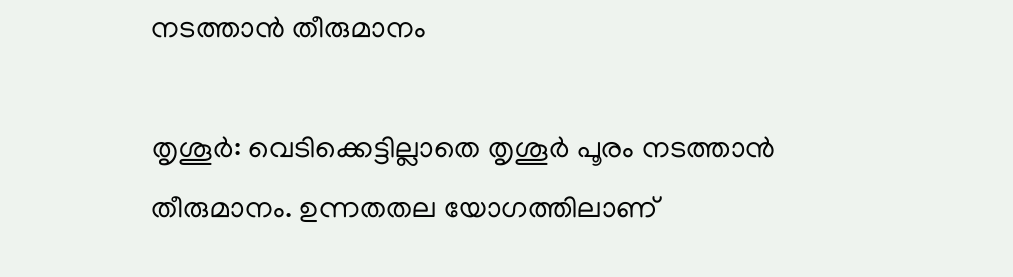നടത്താന്‍ തീരുമാനം

തൃശൂര്‍: വെടിക്കെട്ടില്ലാതെ തൃശൂര്‍ പൂരം നടത്താന്‍ തീരുമാനം. ഉന്നതതല യോഗത്തിലാണ്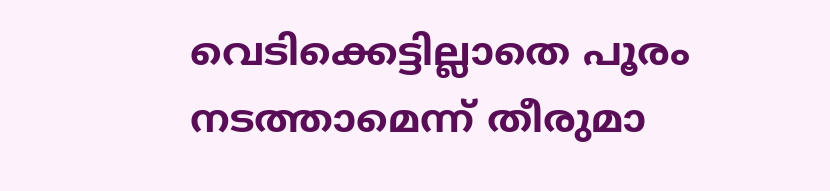വെടിക്കെട്ടില്ലാതെ പൂരം നടത്താമെന്ന് തീരുമാ